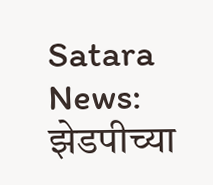Satara News: झेडपीच्या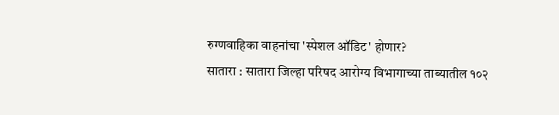रुग्णवाहिका वाहनांचा 'स्पेशल ऑडिट' होणार?
सातारा : सातारा जिल्हा परिषद आरोग्य विभागाच्या ताब्यातील १०२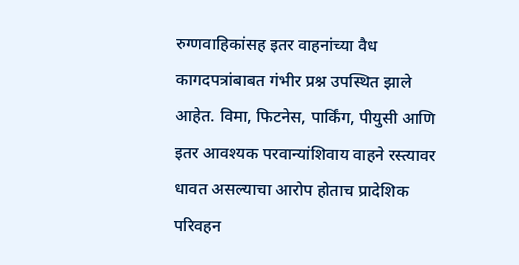रुग्णवाहिकांसह इतर वाहनांच्या वैध कागदपत्रांबाबत गंभीर प्रश्न उपस्थित झाले आहेत. विमा, फिटनेस, पार्किंग, पीयुसी आणि इतर आवश्यक परवान्यांशिवाय वाहने रस्त्यावर धावत असल्याचा आरोप होताच प्रादेशिक परिवहन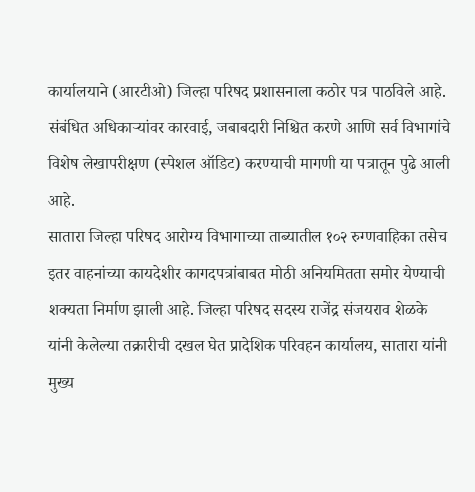कार्यालयाने (आरटीओ) जिल्हा परिषद प्रशासनाला कठोर पत्र पाठविले आहे. संबंधित अधिकाऱ्यांवर कारवाई, जबाबदारी निश्चित करणे आणि सर्व विभागांचे विशेष लेखापरीक्षण (स्पेशल ऑडिट) करण्याची मागणी या पत्रातून पुढे आली आहे.
सातारा जिल्हा परिषद आरोग्य विभागाच्या ताब्यातील १०२ रुग्णवाहिका तसेच इतर वाहनांच्या कायदेशीर कागदपत्रांबाबत मोठी अनियमितता समोर येण्याची शक्यता निर्माण झाली आहे. जिल्हा परिषद सदस्य राजेंद्र संजयराव शेळके यांनी केलेल्या तक्रारीची दखल घेत प्रादेशिक परिवहन कार्यालय, सातारा यांनी मुख्य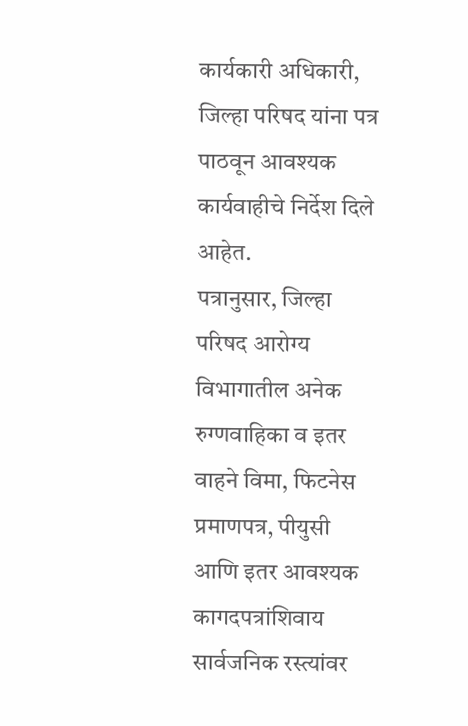कार्यकारी अधिकारी, जिल्हा परिषद यांना पत्र पाठवून आवश्यक कार्यवाहीचे निर्देश दिले आहेत.
पत्रानुसार, जिल्हा परिषद आरोग्य विभागातील अनेक रुग्णवाहिका व इतर वाहने विमा, फिटनेस प्रमाणपत्र, पीयुसी आणि इतर आवश्यक कागदपत्रांशिवाय सार्वजनिक रस्त्यांवर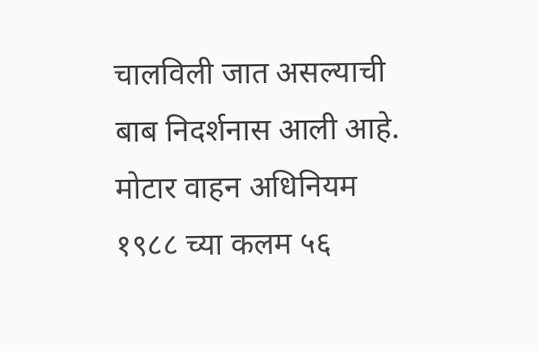चालविली जात असल्याची बाब निदर्शनास आली आहे. मोटार वाहन अधिनियम १९८८ च्या कलम ५६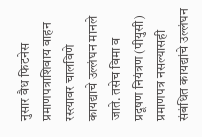नुसार वैध फिटनेस प्रमाणपत्राशिवाय वाहन रस्त्यावर चालविणे कायद्याचे उल्लंघन मानले जाते. तसेच विमा व प्रदूषण नियंत्रण (पीयुसी) प्रमाणपत्र नसल्यासही संबंधित कायद्यांचे उल्लंघन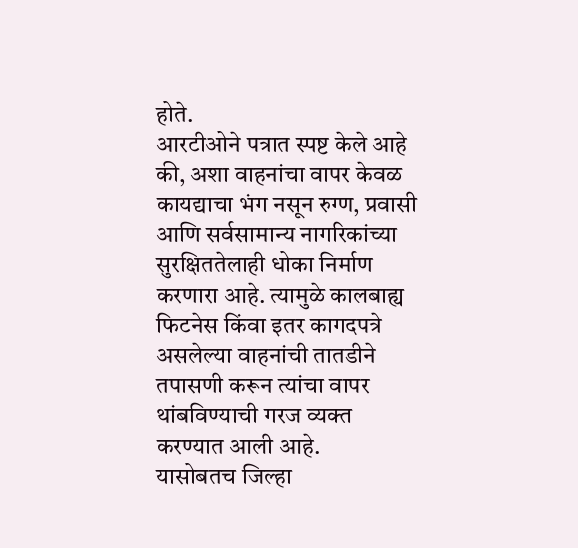होते.
आरटीओने पत्रात स्पष्ट केले आहे की, अशा वाहनांचा वापर केवळ कायद्याचा भंग नसून रुग्ण, प्रवासी आणि सर्वसामान्य नागरिकांच्या सुरक्षिततेलाही धोका निर्माण करणारा आहे. त्यामुळे कालबाह्य फिटनेस किंवा इतर कागदपत्रे असलेल्या वाहनांची तातडीने तपासणी करून त्यांचा वापर थांबविण्याची गरज व्यक्त करण्यात आली आहे.
यासोबतच जिल्हा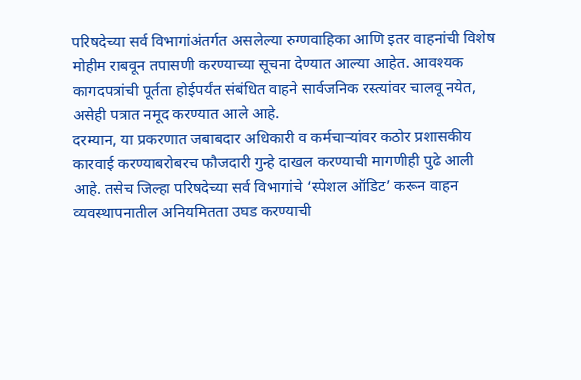परिषदेच्या सर्व विभागांअंतर्गत असलेल्या रुग्णवाहिका आणि इतर वाहनांची विशेष मोहीम राबवून तपासणी करण्याच्या सूचना देण्यात आल्या आहेत. आवश्यक कागदपत्रांची पूर्तता होईपर्यंत संबंधित वाहने सार्वजनिक रस्त्यांवर चालवू नयेत, असेही पत्रात नमूद करण्यात आले आहे.
दरम्यान, या प्रकरणात जबाबदार अधिकारी व कर्मचाऱ्यांवर कठोर प्रशासकीय कारवाई करण्याबरोबरच फौजदारी गुन्हे दाखल करण्याची मागणीही पुढे आली आहे. तसेच जिल्हा परिषदेच्या सर्व विभागांचे ‘स्पेशल ऑडिट’ करून वाहन व्यवस्थापनातील अनियमितता उघड करण्याची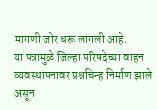मागणी जोर धरू लागली आहे.
या पत्रामुळे जिल्हा परिषदेच्या वाहन व्यवस्थापनावर प्रश्नचिन्ह निर्माण झाले असून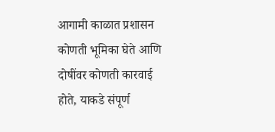आगामी काळात प्रशासन कोणती भूमिका घेते आणि दोषींवर कोणती कारवाई होते, याकडे संपूर्ण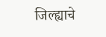जिल्ह्याचे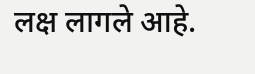लक्ष लागले आहे.